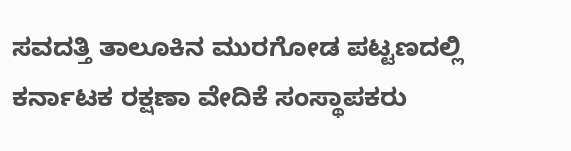ಸವದತ್ತಿ ತಾಲೂಕಿನ ಮುರಗೋಡ ಪಟ್ಟಣದಲ್ಲಿ ಕರ್ನಾಟಕ ರಕ್ಷಣಾ ವೇದಿಕೆ ಸಂಸ್ಥಾಪಕರು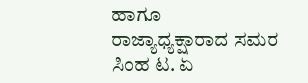ಹಾಗೂ ರಾಜ್ಯಾಧ್ಯಕ್ಷಾರಾದ ಸಮರ ಸಿಂಹ ಟ. ಏ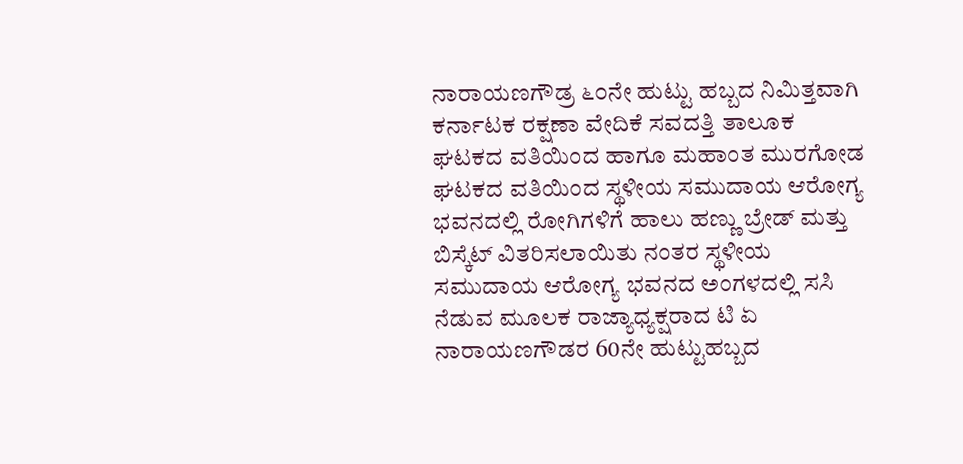ನಾರಾಯಣಗೌಡ್ರ ೬೦ನೇ ಹುಟ್ಟು ಹಬ್ಬದ ನಿಮಿತ್ತವಾಗಿ ಕರ್ನಾಟಕ ರಕ್ಷಣಾ ವೇದಿಕೆ ಸವದತ್ತಿ ತಾಲೂಕ ಘಟಕದ ವತಿಯಿಂದ ಹಾಗೂ ಮಹಾಂತ ಮುರಗೋಡ ಘಟಕದ ವತಿಯಿಂದ ಸ್ಥಳೀಯ ಸಮುದಾಯ ಆರೋಗ್ಯ ಭವನದಲ್ಲಿ ರೋಗಿಗಳಿಗೆ ಹಾಲು ಹಣ್ಣು ಬ್ರೇಡ್ ಮತ್ತು ಬಿಸ್ಕೆಟ್ ವಿತರಿಸಲಾಯಿತು ನಂತರ ಸ್ಥಳೀಯ ಸಮುದಾಯ ಆರೋಗ್ಯ ಭವನದ ಅಂಗಳದಲ್ಲಿ ಸಸಿ ನೆಡುವ ಮೂಲಕ ರಾಜ್ಯಾಧ್ಯಕ್ಷರಾದ ಟಿ ಏ ನಾರಾಯಣಗೌಡರ 60ನೇ ಹುಟ್ಟುಹಬ್ಬದ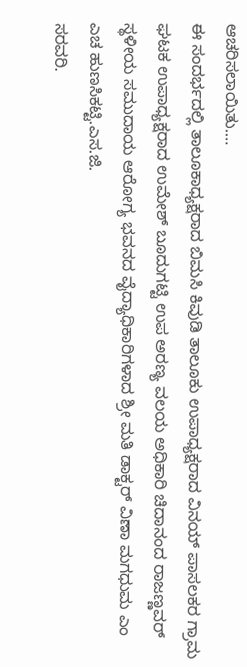ಆಚರಿಸಲಾಯಿತು.…
ಈ ಸಂದರ್ಭದಲ್ಲಿ ತಾಲೂಕಾಧ್ಯಕ್ಷರಾದ ಬಿಮಸಿ ಕಿವುಡಿ ತಾಲೂಕು ಉಪಾಧ್ಯಕ್ಷರಾದ ವಿನಯ್ ಪಾಸಲಕರ ಗ್ರಾಮ ಘಟಕ ಉಪಾಧ್ಯಕ್ಷರಾದ ಉಮೇಶ್ ಬೂದುಗಟ್ಟಿ ಉಪ ಅರಣ್ಯ ವಲಯ ಅಧಿಕಾರಿ ಚಿದಾನಂದ ರಾಜಣ್ಣವರ್ ಸ್ಥಳೀಯ ಸಮುದಾಯ ಆರೋಗ್ಯ ಭವನದ ವೈದ್ಯಾಧಿಕಾರಿಗಳಾದ ಶ್ರೀ ಮತಿ ಡಾಕ್ಟರ್ ವಿಣಾ ಮಗಧುಮ ಎಂ ಎಚ ಹುಣಸಿಕಟ್ಟಿ.ಎಸ.ಜಿ.
ಸರವರಿ.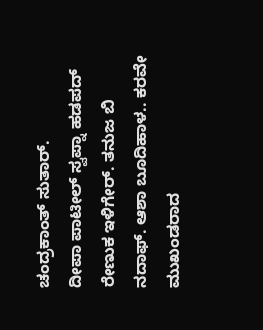ಚಂದ್ರಕಾಂತ್ ಸುತಾರ್.
ದೀಪಾ ಪಾಟೀಲ್ ಸ್ವಪ್ನಾ ಹಡಪದ್ ರೇಣುಕ ಇಳಿಗೇರ್. ತನುಜ ಬಿ ನದಾಫ್. ಆಶಾ ಬೂದಿಹಾಳ.. ಕರವೇ ಮುಖಂಡರಾದ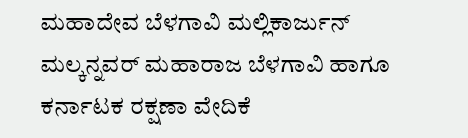ಮಹಾದೇವ ಬೆಳಗಾವಿ ಮಲ್ಲಿಕಾರ್ಜುನ್ ಮಲ್ಕನ್ನವರ್ ಮಹಾರಾಜ ಬೆಳಗಾವಿ ಹಾಗೂ ಕರ್ನಾಟಕ ರಕ್ಷಣಾ ವೇದಿಕೆ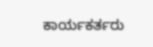ಕಾರ್ಯಕರ್ತರು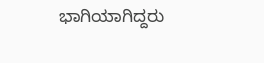ಭಾಗಿಯಾಗಿದ್ದರು